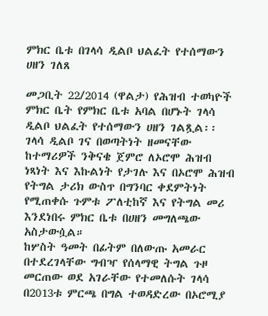ምክር ቤቱ በገላሳ ዲልቦ ህልፈት የተሰማውን ሀዘን ገለጸ

መጋቢት 22/2014 (ዋልታ) የሕዝብ ተወካዮች ምክር ቤት የምክር ቤቱ አባል በሆኑት ገላሳ ዲልቦ ህልፈት የተሰማውን ሀዘን ገልጿል፡፡
ገላሳ ዲልቦ ገና በወጣትነት ዘመናቸው ከተማሪዎች ንቅናቄ ጀምሮ ለኦሮሞ ሕዝብ ነጻነት እና እኩልነት የታገሉ እና በኦሮሞ ሕዝብ የትግል ታሪክ ውስጥ በግንባር ቀደምትነት የሚጠቀሱ ጉምቱ ፖለቲከኛ እና የትግል መሪ እንደነበሩ ምክር ቤቱ በሀዘን መግለጫው አስታውሷል።
ከሦስት ዓመት በፊትም በለውጡ አመራር በተደረገላቸው ግብዣ የሰላማዊ ትግል ጉዞ መርጠው ወደ አገራቸው የተመለሱት ገላሳ በ2013ቱ ምርጫ በግል ተወዳድረው በኦሮሚያ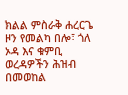ክልል ምስራቅ ሐረርጌ ዞን የመልካ በሎ፣ ጎለ ኦዳ እና ቁምቢ ወረዳዎችን ሕዝብ በመወከል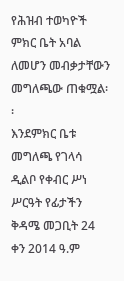የሕዝብ ተወካዮች ምክር ቤት አባል ለመሆን መብቃታቸውን መግለጫው ጠቁሟል፡፡
እንደምክር ቤቱ መግለጫ የገላሳ ዲልቦ የቀብር ሥነ ሥርዓት የፊታችን ቅዳሜ መጋቢት 24 ቀን 2014 ዓ.ም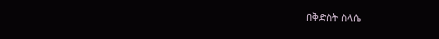በቅድስት ስላሴ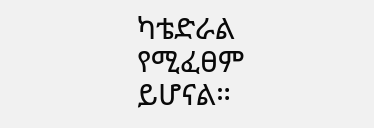ካቴድራል የሚፈፀም ይሆናል።